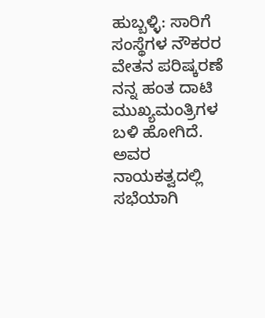ಹುಬ್ಬಳ್ಳಿ: ಸಾರಿಗೆ ಸಂಸ್ಥೆಗಳ ನೌಕರರ ವೇತನ ಪರಿಷ್ಕರಣೆ ನನ್ನ ಹಂತ ದಾಟಿ ಮುಖ್ಯಮಂತ್ರಿಗಳ ಬಳಿ ಹೋಗಿದೆ. ಅವರ ನಾಯಕತ್ವದಲ್ಲಿ ಸಭೆಯಾಗಿ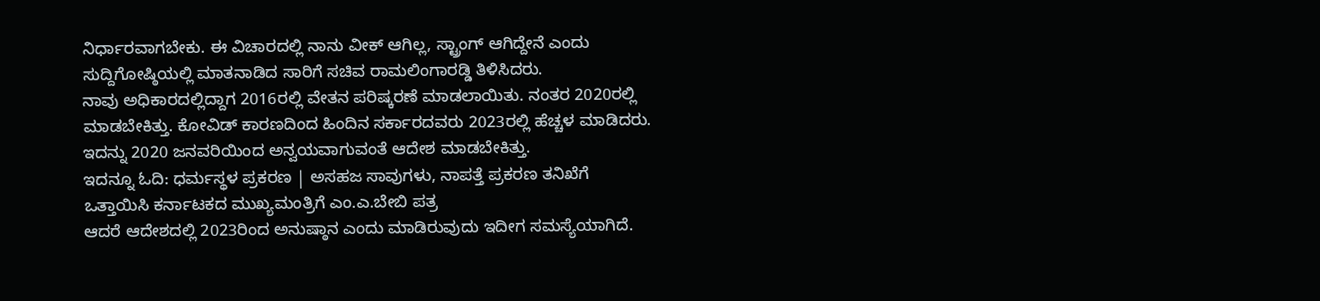ನಿರ್ಧಾರವಾಗಬೇಕು. ಈ ವಿಚಾರದಲ್ಲಿ ನಾನು ವೀಕ್ ಆಗಿಲ್ಲ, ಸ್ಟ್ರಾಂಗ್ ಆಗಿದ್ದೇನೆ ಎಂದು ಸುದ್ದಿಗೋಷ್ಠಿಯಲ್ಲಿ ಮಾತನಾಡಿದ ಸಾರಿಗೆ ಸಚಿವ ರಾಮಲಿಂಗಾರಡ್ಡಿ ತಿಳಿಸಿದರು.
ನಾವು ಅಧಿಕಾರದಲ್ಲಿದ್ದಾಗ 2016ರಲ್ಲಿ ವೇತನ ಪರಿಷ್ಕರಣೆ ಮಾಡಲಾಯಿತು. ನಂತರ 2020ರಲ್ಲಿ ಮಾಡಬೇಕಿತ್ತು. ಕೋವಿಡ್ ಕಾರಣದಿಂದ ಹಿಂದಿನ ಸರ್ಕಾರದವರು 2023ರಲ್ಲಿ ಹೆಚ್ಚಳ ಮಾಡಿದರು. ಇದನ್ನು 2020 ಜನವರಿಯಿಂದ ಅನ್ವಯವಾಗುವಂತೆ ಆದೇಶ ಮಾಡಬೇಕಿತ್ತು.
ಇದನ್ನೂ ಓದಿ: ಧರ್ಮಸ್ಥಳ ಪ್ರಕರಣ | ಅಸಹಜ ಸಾವುಗಳು, ನಾಪತ್ತೆ ಪ್ರಕರಣ ತನಿಖೆಗೆ ಒತ್ತಾಯಿಸಿ ಕರ್ನಾಟಕದ ಮುಖ್ಯಮಂತ್ರಿಗೆ ಎಂ.ಎ.ಬೇಬಿ ಪತ್ರ
ಆದರೆ ಆದೇಶದಲ್ಲಿ 2023ರಿಂದ ಅನುಷ್ಠಾನ ಎಂದು ಮಾಡಿರುವುದು ಇದೀಗ ಸಮಸ್ಯೆಯಾಗಿದೆ.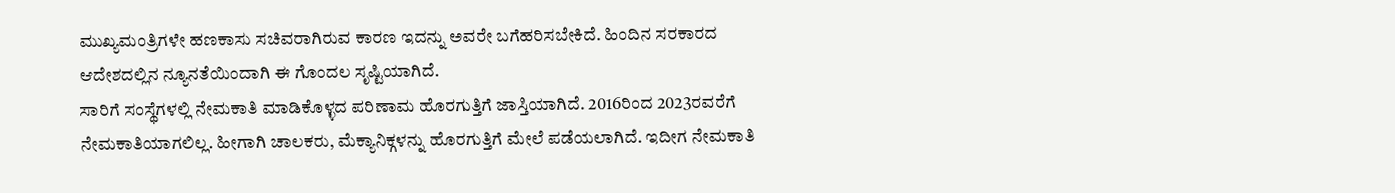ಮುಖ್ಯಮಂತ್ರಿಗಳೇ ಹಣಕಾಸು ಸಚಿವರಾಗಿರುವ ಕಾರಣ ಇದನ್ನು ಅವರೇ ಬಗೆಹರಿಸಬೇಕಿದೆ. ಹಿಂದಿನ ಸರಕಾರದ ಆದೇಶದಲ್ಲಿನ ನ್ಯೂನತೆಯಿಂದಾಗಿ ಈ ಗೊಂದಲ ಸೃಷ್ಟಿಯಾಗಿದೆ.
ಸಾರಿಗೆ ಸಂಸ್ಥೆಗಳಲ್ಲಿ ನೇಮಕಾತಿ ಮಾಡಿಕೊಳ್ಳದ ಪರಿಣಾಮ ಹೊರಗುತ್ತಿಗೆ ಜಾಸ್ತಿಯಾಗಿದೆ. 2016ರಿಂದ 2023ರವರೆಗೆ ನೇಮಕಾತಿಯಾಗಲಿಲ್ಲ. ಹೀಗಾಗಿ ಚಾಲಕರು, ಮೆಕ್ಯಾನಿಕ್ಗಳನ್ನು ಹೊರಗುತ್ತಿಗೆ ಮೇಲೆ ಪಡೆಯಲಾಗಿದೆ. ಇದೀಗ ನೇಮಕಾತಿ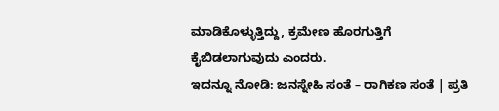ಮಾಡಿಕೊಳ್ಳುತ್ತಿದ್ದು, ಕ್ರಮೇಣ ಹೊರಗುತ್ತಿಗೆ ಕೈಬಿಡಲಾಗುವುದು ಎಂದರು.
ಇದನ್ನೂ ನೋಡಿ: ಜನಸ್ನೇಹಿ ಸಂತೆ – ರಾಗಿಕಣ ಸಂತೆ | ಪ್ರತಿ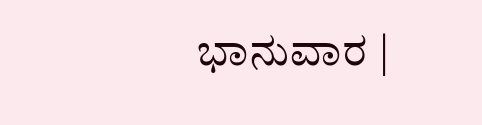ಭಾನುವಾರ |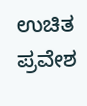ಉಚಿತ ಪ್ರವೇಶ